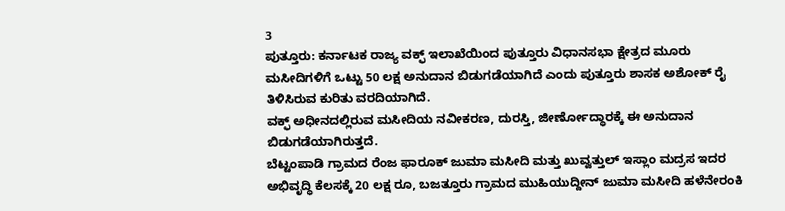3
ಪುತ್ತೂರು: ಕರ್ನಾಟಕ ರಾಜ್ಯ ವಕ್ಫ್ ಇಲಾಖೆಯಿಂದ ಪುತ್ತೂರು ವಿಧಾನಸಭಾ ಕ್ಷೇತ್ರದ ಮೂರು ಮಸೀದಿಗಳಿಗೆ ಒಟ್ಟು 50 ಲಕ್ಷ ಅನುದಾನ ಬಿಡುಗಡೆಯಾಗಿದೆ ಎಂದು ಪುತ್ತೂರು ಶಾಸಕ ಅಶೋಕ್ ರೈ ತಿಳಿಸಿರುವ ಕುರಿತು ವರದಿಯಾಗಿದೆ.
ವಕ್ಫ್ ಅಧೀನದಲ್ಲಿರುವ ಮಸೀದಿಯ ನವೀಕರಣ, ದುರಸ್ತಿ, ಜೀರ್ಣೋದ್ಧಾರಕ್ಕೆ ಈ ಅನುದಾನ ಬಿಡುಗಡೆಯಾಗಿರುತ್ತದೆ.
ಬೆಟ್ಟಂಪಾಡಿ ಗ್ರಾಮದ ರೆಂಜ ಫಾರೂಕ್ ಜುಮಾ ಮಸೀದಿ ಮತ್ತು ಖುವ್ವತ್ತುಲ್ ಇಸ್ಲಾಂ ಮದ್ರಸ ಇದರ ಅಭಿವೃದ್ಧಿ ಕೆಲಸಕ್ಕೆ 20 ಲಕ್ಷ ರೂ, ಬಜತ್ತೂರು ಗ್ರಾಮದ ಮುಹಿಯುದ್ದೀನ್ ಜುಮಾ ಮಸೀದಿ ಹಳೆನೇರಂಕಿ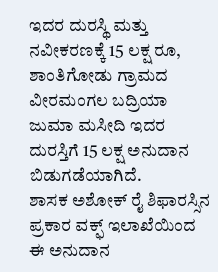ಇದರ ದುರಸ್ಥಿ ಮತ್ತು ನವೀಕರಣಕ್ಕೆ 15 ಲಕ್ಷ ರೂ, ಶಾಂತಿಗೋಡು ಗ್ರಾಮದ ವೀರಮಂಗಲ ಬದ್ರಿಯಾ ಜುಮಾ ಮಸೀದಿ ಇದರ ದುರಸ್ತಿಗೆ 15 ಲಕ್ಷ ಅನುದಾನ ಬಿಡುಗಡೆಯಾಗಿದೆ.
ಶಾಸಕ ಅಶೋಕ್ ರೈ ಶಿಫಾರಸ್ಸಿನ ಪ್ರಕಾರ ವಕ್ಫ್ ಇಲಾಖೆಯಿಂದ ಈ ಅನುದಾನ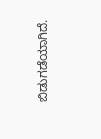ಬಿಡುಗಡೆಯಾಗಿದೆ.